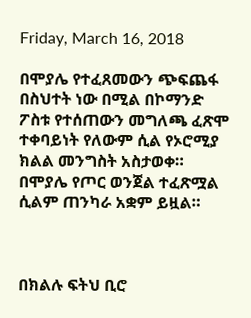Friday, March 16, 2018

በሞያሌ የተፈጸመውን ጭፍጨፋ በስህተት ነው በሚል በኮማንድ ፖስቱ የተሰጠውን መግለጫ ፈጽሞ ተቀባይነት የለውም ሲል የኦሮሚያ ክልል መንግስት አስታወቀ። በሞያሌ የጦር ወንጀል ተፈጽሟል ሲልም ጠንካራ አቋም ይዟል።



በክልሉ ፍትህ ቢሮ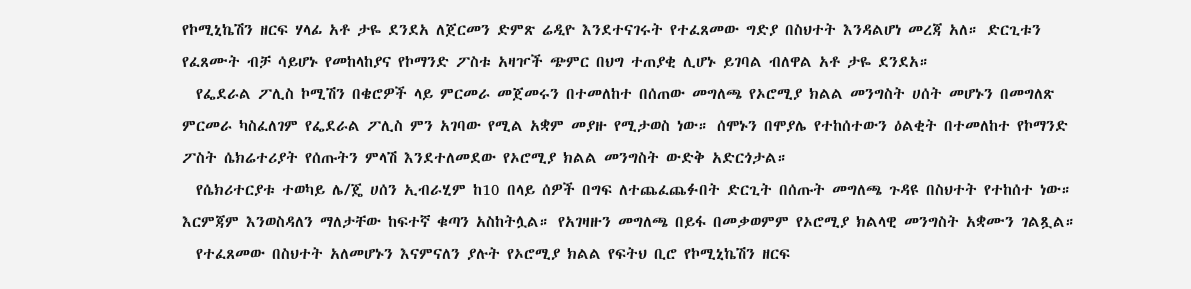የኮሚኒኬሽን ዘርፍ ሃላፊ አቶ ታዬ ደንደአ ለጀርመን ድምጽ ሬዲዮ እንደተናገሩት የተፈጸመው ግድያ በስህተት እንዳልሆነ መረጃ አለ። ድርጊቱን የፈጸሙት ብቻ ሳይሆኑ የመከላከያና የኮማንድ ፖስቱ አዛዦች ጭምር በህግ ተጠያቂ ሊሆኑ ይገባል ብለዋል አቶ ታዬ ደንደአ።
  የፌደራል ፖሊስ ኮሚሽን በቄሮዎች ላይ ምርመራ መጀመሩን በተመለከተ በሰጠው መግለጫ የኦሮሚያ ክልል መንግስት ሀሰት መሆኑን በመግለጽ ምርመራ ካስፈለገም የፌደራል ፖሊስ ምን አገባው የሚል አቋም መያዙ የሚታወስ ነው። ሰሞኑን በሞያሌ የተከሰተውን ዕልቂት በተመለከተ የኮማንድ ፖስት ሴክሬተሪያት የሰጡትን ምላሽ እንደተለመደው የኦሮሚያ ክልል መንግስት ውድቅ አድርጎታል።
  የሴክሪተርያቱ ተወካይ ሌ/ጄ ሀሰን ኢብራሂም ከ10 በላይ ሰዎች በግፍ ለተጨፈጨፉበት ድርጊት በሰጡት መግለጫ ጉዳዩ በስህተት የተከሰተ ነው። እርምጃም እንወስዳለን ማለታቸው ከፍተኛ ቁጣን አስከትሏል። የአገዛዙን መግለጫ በይፋ በመቃወምም የኦሮሚያ ክልላዊ መንግስት አቋሙን ገልጿል።
  የተፈጸመው በስህተት አለመሆኑን እናምናለን ያሉት የኦሮሚያ ክልል የፍትህ ቢሮ የኮሚኒኬሽን ዘርፍ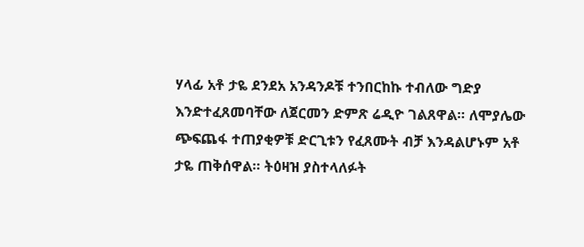ሃላፊ አቶ ታዬ ደንደአ አንዳንዶቹ ተንበርከኩ ተብለው ግድያ እንድተፈጸመባቸው ለጀርመን ድምጽ ሬዲዮ ገልጸዋል። ለሞያሌው ጭፍጨፋ ተጠያቂዎቹ ድርጊቱን የፈጸሙት ብቻ እንዳልሆኑም አቶ ታዬ ጠቅሰዋል። ትዕዛዝ ያስተላለፉት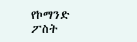የኮማንድ ፖስት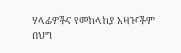ሃላፊዎችና የመከላከያ አዛዦችም በህግ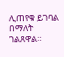ሊጠየቁ ይገባል በማለት ገልጸዋል።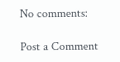No comments:

Post a Comment